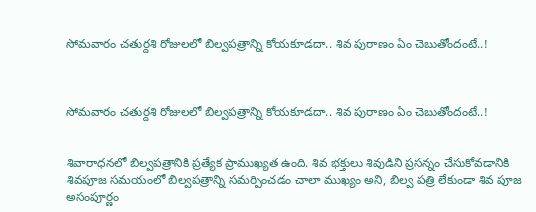సోమవారం చతుర్దశి రోజులలో బిల్వపత్రాన్ని కోయకూడదా.. శివ పురాణం ఏం చెబుతోందంటే..!



సోమవారం చతుర్దశి రోజులలో బిల్వపత్రాన్ని కోయకూడదా.. శివ పురాణం ఏం చెబుతోందంటే..!


శివారాధనలో బిల్వపత్రానికి ప్రత్యేక ప్రాముఖ్యత ఉంది. శివ భక్తులు శివుడిని ప్రసన్నం చేసుకోవడానికి శివపూజ సమయంలో బిల్వపత్రాన్ని సమర్పించడం చాలా ముఖ్యం అని, బిల్వ పత్రి లేకుండా శివ పూజ అసంపూర్ణం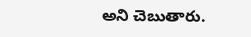అని చెబుతారు.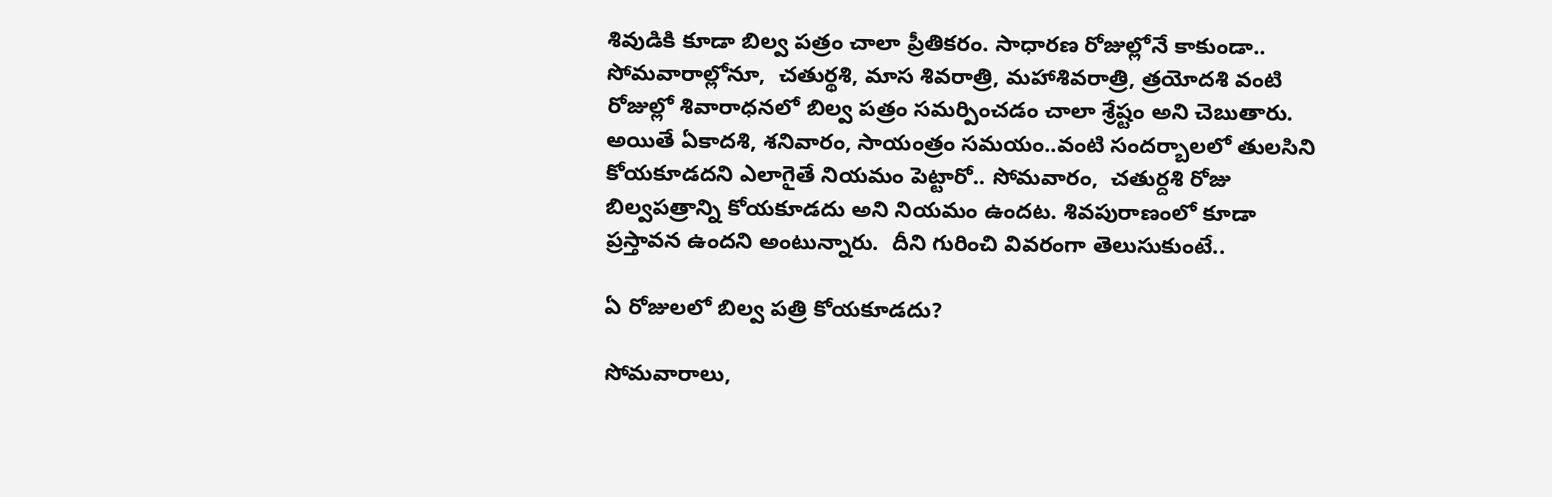శివుడికి కూడా బిల్వ పత్రం చాలా ప్రీతికరం. సాధారణ రోజుల్లోనే కాకుండా.. సోమవారాల్లోనూ,  చతుర్థశి, మాస శివరాత్రి, మహాశివరాత్రి, త్రయోదశి వంటి రోజుల్లో శివారాధనలో బిల్వ పత్రం సమర్పించడం చాలా శ్రేష్టం అని చెబుతారు. అయితే ఏకాదశి, శనివారం, సాయంత్రం సమయం..వంటి సందర్బాలలో తులసిని కోయకూడదని ఎలాగైతే నియమం పెట్టారో.. సోమవారం,  చతుర్దశి రోజు బిల్వపత్రాన్ని కోయకూడదు అని నియమం ఉందట. శివపురాణంలో కూడా ప్రస్తావన ఉందని అంటున్నారు.  దీని గురించి వివరంగా తెలుసుకుంటే..

ఏ రోజులలో బిల్వ పత్రి కోయకూడదు?

సోమవారాలు,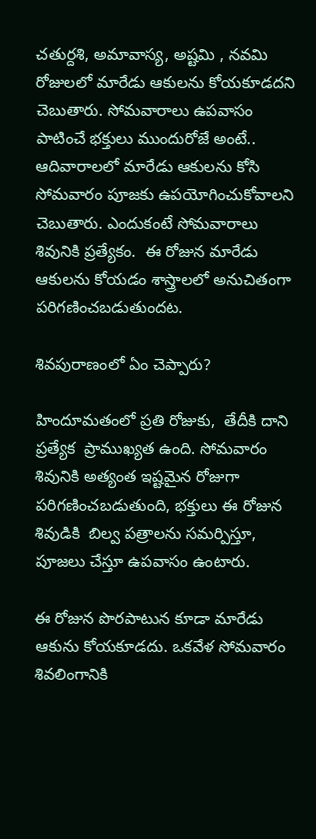చతుర్దశి, అమావాస్య, అష్టమి , నవమి రోజులలో మారేడు ఆకులను కోయకూడదని చెబుతారు. సోమవారాలు ఉపవాసం పాటించే భక్తులు ముందురోజే అంటే..  ఆదివారాలలో మారేడు ఆకులను కోసి సోమవారం పూజకు ఉపయోగించుకోవాలని  చెబుతారు. ఎందుకంటే సోమవారాలు శివునికి ప్రత్యేకం.  ఈ రోజున మారేడు ఆకులను కోయడం శాస్త్రాలలో అనుచితంగా పరిగణించబడుతుందట.

శివపురాణంలో ఏం చెప్పారు?

హిందూమతంలో ప్రతి రోజుకు,  తేదీకి దాని ప్రత్యేక  ప్రాముఖ్యత ఉంది. సోమవారం శివునికి అత్యంత ఇష్టమైన రోజుగా పరిగణించబడుతుంది, భక్తులు ఈ రోజున శివుడికి  బిల్వ పత్రాలను సమర్పిస్తూ, పూజలు చేస్తూ ఉపవాసం ఉంటారు.

ఈ రోజున పొరపాటున కూడా మారేడు ఆకును కోయకూడదు. ఒకవేళ సోమవారం శివలింగానికి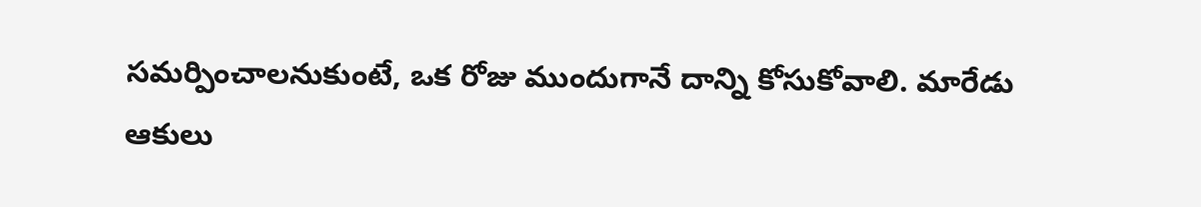సమర్పించాలనుకుంటే, ఒక రోజు ముందుగానే దాన్ని కోసుకోవాలి. మారేడు ఆకులు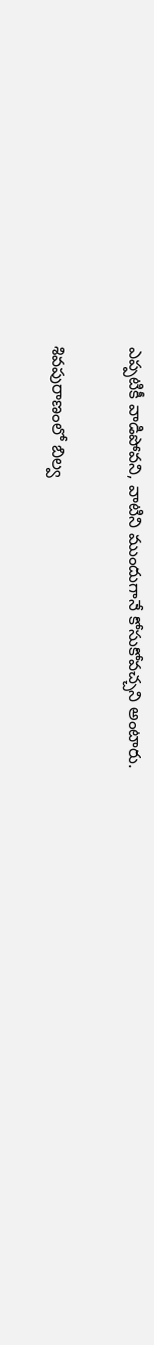ఎప్పటికీ వాడిపోవని, వాటిని ముందుగానే కోసుకోవచ్చని అంటారు.

శివపురాణంలో బిల్వ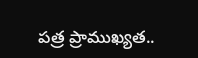పత్ర ప్రాముఖ్యత..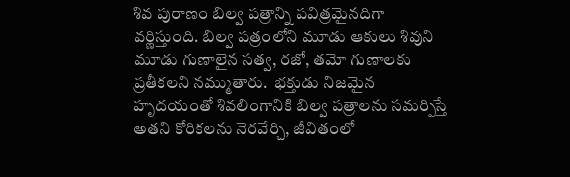శివ పురాణం బిల్వ పత్రాన్ని పవిత్రమైనదిగా వర్ణిస్తుంది. బిల్వ పత్రంలోని మూడు ఆకులు శివుని మూడు గుణాలైన సత్వ, రజో, తమో గుణాలకు ప్రతీకలని నమ్ముతారు.  భక్తుడు నిజమైన హృదయంతో శివలింగానికి బిల్వ పత్రాలను సమర్పిస్తే అతని కోరికలను నెరవేర్చి, జీవితంలో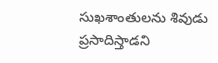సుఖశాంతులను శివుడు ప్రసాదిస్తాడని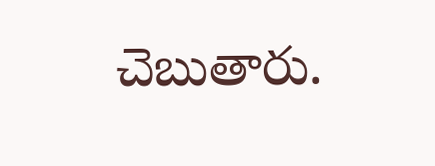చెబుతారు.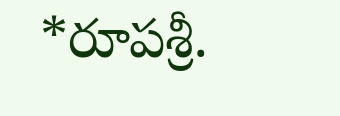*రూపశ్రీ.